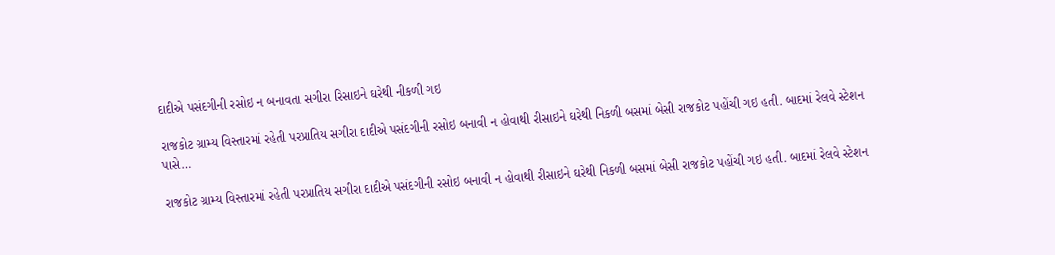દાદીએ પસંદગીની રસોઇ ન બનાવતા સગીરા રિસાઇને ઘરેથી નીકળી ગઇ

રાજકોટ ગ્રામ્ય વિસ્તારમાં રહેતી પરપ્રાતિય સગીરા દાદીએ પસંદગીની રસોઇ બનાવી ન હોવાથી રીસાઇને ઘરેથી નિકળી બસમાં બેસી રાજકોટ પહોંચી ગઇ હતી. બાદમાં રેલવે સ્ટેશન પાસે…

રાજકોટ ગ્રામ્ય વિસ્તારમાં રહેતી પરપ્રાતિય સગીરા દાદીએ પસંદગીની રસોઇ બનાવી ન હોવાથી રીસાઇને ઘરેથી નિકળી બસમાં બેસી રાજકોટ પહોંચી ગઇ હતી. બાદમાં રેલવે સ્ટેશન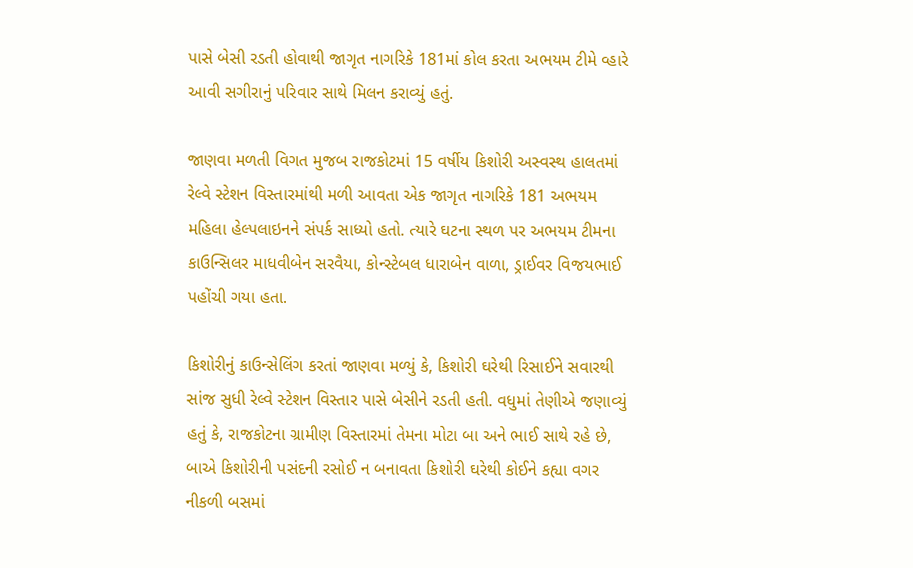પાસે બેસી રડતી હોવાથી જાગૃત નાગરિકે 181માં કોલ કરતા અભયમ ટીમે વ્હારે આવી સગીરાનું પરિવાર સાથે મિલન કરાવ્યું હતું.

જાણવા મળતી વિગત મુજબ રાજકોટમાં 15 વર્ષીય કિશોરી અસ્વસ્થ હાલતમાં રેલ્વે સ્ટેશન વિસ્તારમાંથી મળી આવતા એક જાગૃત નાગરિકે 181 અભયમ મહિલા હેલ્પલાઇનને સંપર્ક સાધ્યો હતો. ત્યારે ઘટના સ્થળ પર અભયમ ટીમના કાઉન્સિલર માધવીબેન સરવૈયા, કોન્સ્ટેબલ ધારાબેન વાળા, ડ્રાઈવર વિજયભાઈ પહોંચી ગયા હતા.

કિશોરીનું કાઉન્સેલિંગ કરતાં જાણવા મળ્યું કે, કિશોરી ઘરેથી રિસાઈને સવારથી સાંજ સુધી રેલ્વે સ્ટેશન વિસ્તાર પાસે બેસીને રડતી હતી. વધુમાં તેણીએ જણાવ્યું હતું કે, રાજકોટના ગ્રામીણ વિસ્તારમાં તેમના મોટા બા અને ભાઈ સાથે રહે છે, બાએ કિશોરીની પસંદની રસોઈ ન બનાવતા કિશોરી ઘરેથી કોઈને કહ્યા વગર નીકળી બસમાં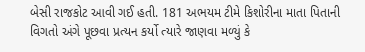બેસી રાજકોટ આવી ગઈ હતી. 181 અભયમ ટીમે કિશોરીના માતા પિતાની વિગતો અંગે પૂછવા પ્રત્યન કર્યો ત્યારે જાણવા મળ્યું કે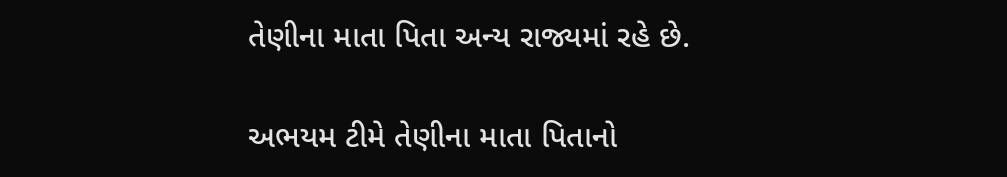તેણીના માતા પિતા અન્ય રાજ્યમાં રહે છે.

અભયમ ટીમે તેણીના માતા પિતાનો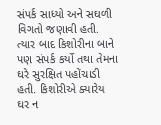સંપર્ક સાધ્યો અને સઘળી વિગતો જણાવી હતી. ત્યાર બાદ કિશોરીના બાને પણ સંપર્ક કર્યો તથા તેમના ઘરે સુરક્ષિત પહોંચાડી હતી. કિશોરીએ ક્યારેય ઘર ન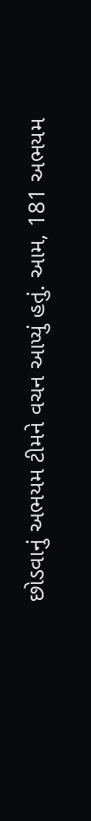છોડવાનું અભયમ ટીમને વચન આપ્યું હતું. આમ, 181 અભયમ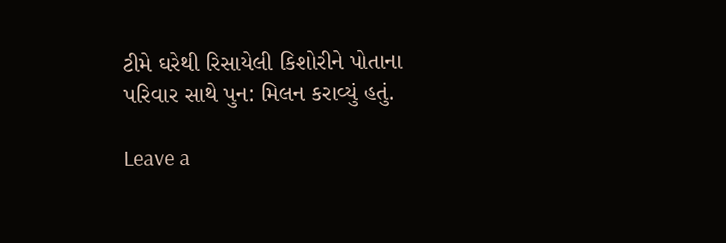ટીમે ઘરેથી રિસાયેલી કિશોરીને પોતાના પરિવાર સાથે પુન: મિલન કરાવ્યું હતું.

Leave a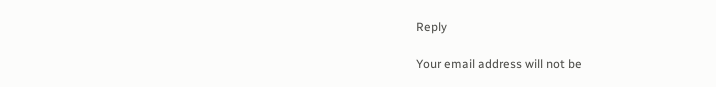Reply

Your email address will not be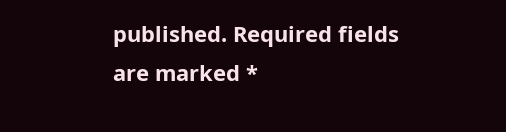published. Required fields are marked *